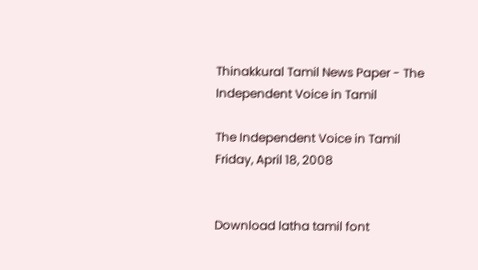Thinakkural Tamil News Paper - The Independent Voice in Tamil

The Independent Voice in Tamil
Friday, April 18, 2008


Download latha tamil font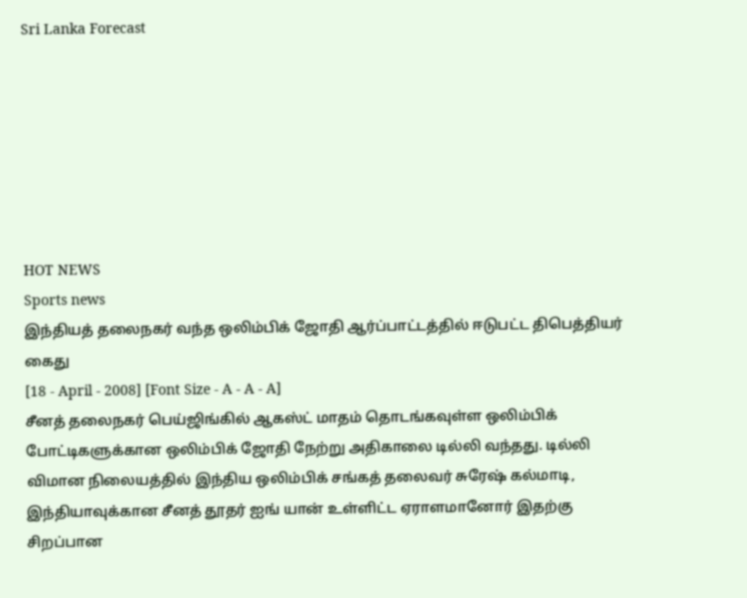Sri Lanka Forecast







HOT NEWS
Sports news
இந்தியத் தலைநகர் வந்த ஒலிம்பிக் ஜோதி ஆர்ப்பாட்டத்தில் ஈடுபட்ட திபெத்தியர் கைது
[18 - April - 2008] [Font Size - A - A - A]
சீனத் தலைநகர் பெய்ஜிங்கில் ஆகஸ்ட் மாதம் தொடங்கவுள்ள ஒலிம்பிக் போட்டிகளுக்கான ஒலிம்பிக் ஜோதி நேற்று அதிகாலை டில்லி வந்தது. டில்லி விமான நிலையத்தில் இந்திய ஒலிம்பிக் சங்கத் தலைவர் சுரேஷ் கல்மாடி, இந்தியாவுக்கான சீனத் தூதர் ஐங் யான் உள்ளிட்ட ஏராளமானோர் இதற்கு சிறப்பான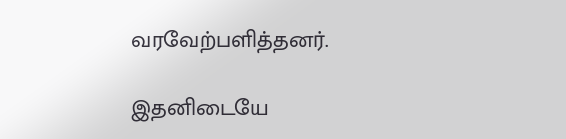வரவேற்பளித்தனர்.

இதனிடையே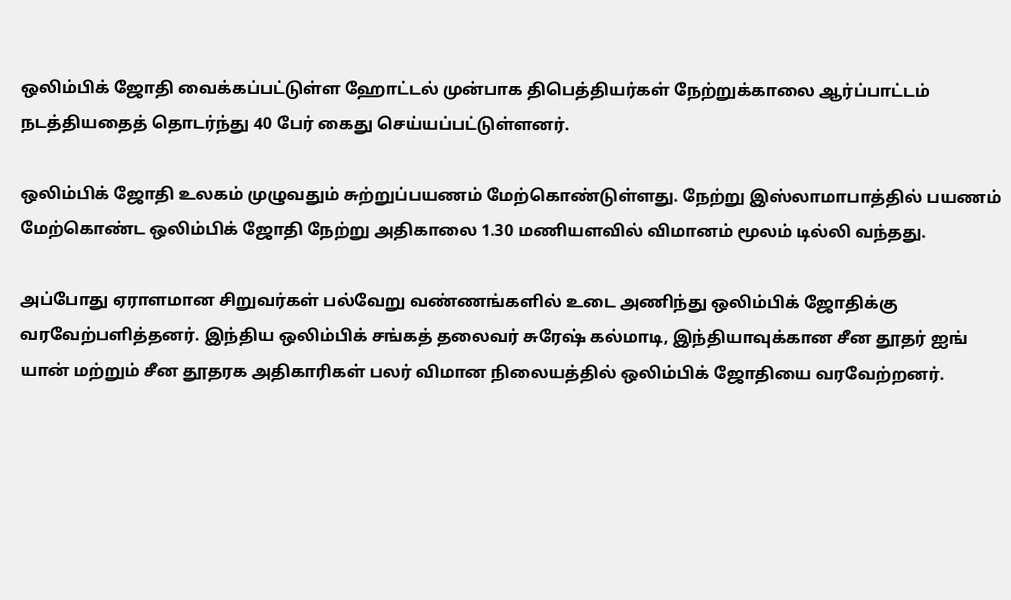ஒலிம்பிக் ஜோதி வைக்கப்பட்டுள்ள ஹோட்டல் முன்பாக திபெத்தியர்கள் நேற்றுக்காலை ஆர்ப்பாட்டம் நடத்தியதைத் தொடர்ந்து 40 பேர் கைது செய்யப்பட்டுள்ளனர்.

ஒலிம்பிக் ஜோதி உலகம் முழுவதும் சுற்றுப்பயணம் மேற்கொண்டுள்ளது. நேற்று இஸ்லாமாபாத்தில் பயணம் மேற்கொண்ட ஒலிம்பிக் ஜோதி நேற்று அதிகாலை 1.30 மணியளவில் விமானம் மூலம் டில்லி வந்தது.

அப்போது ஏராளமான சிறுவர்கள் பல்வேறு வண்ணங்களில் உடை அணிந்து ஒலிம்பிக் ஜோதிக்கு வரவேற்பளித்தனர். இந்திய ஒலிம்பிக் சங்கத் தலைவர் சுரேஷ் கல்மாடி, இந்தியாவுக்கான சீன தூதர் ஐங் யான் மற்றும் சீன தூதரக அதிகாரிகள் பலர் விமான நிலையத்தில் ஒலிம்பிக் ஜோதியை வரவேற்றனர்.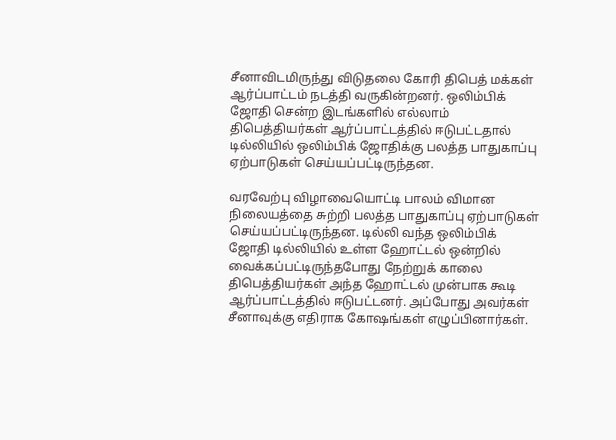சீனாவிடமிருந்து விடுதலை கோரி திபெத் மக்கள் ஆர்ப்பாட்டம் நடத்தி வருகின்றனர். ஒலிம்பிக் ஜோதி சென்ற இடங்களில் எல்லாம் திபெத்தியர்கள் ஆர்ப்பாட்டத்தில் ஈடுபட்டதால் டில்லியில் ஒலிம்பிக் ஜோதிக்கு பலத்த பாதுகாப்பு ஏற்பாடுகள் செய்யப்பட்டிருந்தன.

வரவேற்பு விழாவையொட்டி பாலம் விமான நிலையத்தை சுற்றி பலத்த பாதுகாப்பு ஏற்பாடுகள் செய்யப்பட்டிருந்தன. டில்லி வந்த ஒலிம்பிக் ஜோதி டில்லியில் உள்ள ஹோட்டல் ஒன்றில் வைக்கப்பட்டிருந்தபோது நேற்றுக் காலை திபெத்தியர்கள் அந்த ஹோட்டல் முன்பாக கூடி ஆர்ப்பாட்டத்தில் ஈடுபட்டனர். அப்போது அவர்கள் சீனாவுக்கு எதிராக கோஷங்கள் எழுப்பினார்கள்.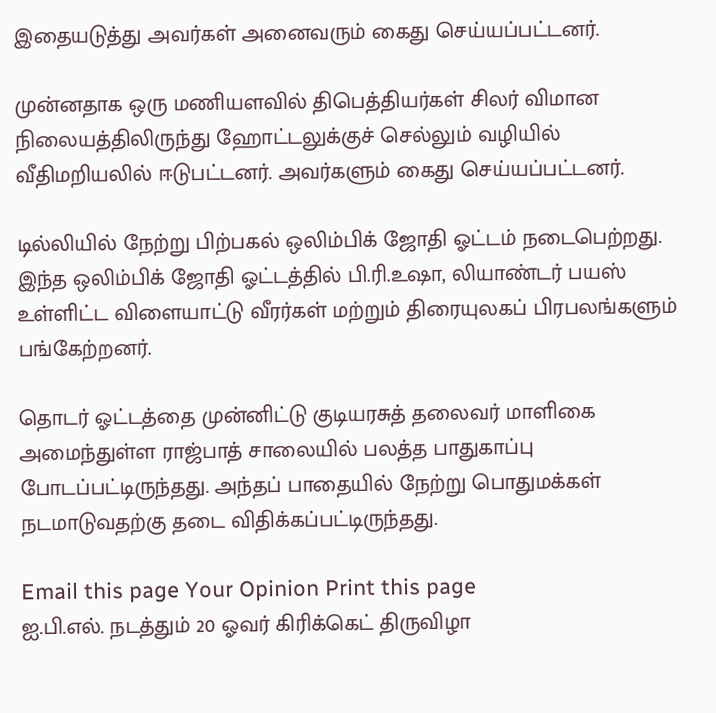இதையடுத்து அவர்கள் அனைவரும் கைது செய்யப்பட்டனர்.

முன்னதாக ஒரு மணியளவில் திபெத்தியர்கள் சிலர் விமான நிலையத்திலிருந்து ஹோட்டலுக்குச் செல்லும் வழியில் வீதிமறியலில் ஈடுபட்டனர். அவர்களும் கைது செய்யப்பட்டனர்.

டில்லியில் நேற்று பிற்பகல் ஒலிம்பிக் ஜோதி ஓட்டம் நடைபெற்றது. இந்த ஒலிம்பிக் ஜோதி ஓட்டத்தில் பி.ரி.உஷா, லியாண்டர் பயஸ் உள்ளிட்ட விளையாட்டு வீரர்கள் மற்றும் திரையுலகப் பிரபலங்களும் பங்கேற்றனர்.

தொடர் ஓட்டத்தை முன்னிட்டு குடியரசுத் தலைவர் மாளிகை அமைந்துள்ள ராஜ்பாத் சாலையில் பலத்த பாதுகாப்பு போடப்பட்டிருந்தது. அந்தப் பாதையில் நேற்று பொதுமக்கள் நடமாடுவதற்கு தடை விதிக்கப்பட்டிருந்தது.

Email this page Your Opinion Print this page
ஐ.பி.எல். நடத்தும் 20 ஓவர் கிரிக்கெட் திருவிழா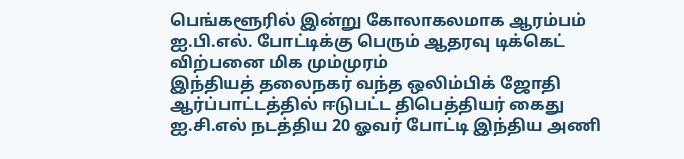பெங்களூரில் இன்று கோலாகலமாக ஆரம்பம்
ஐ.பி.எல். போட்டிக்கு பெரும் ஆதரவு டிக்கெட் விற்பனை மிக மும்முரம்
இந்தியத் தலைநகர் வந்த ஒலிம்பிக் ஜோதி ஆர்ப்பாட்டத்தில் ஈடுபட்ட திபெத்தியர் கைது
ஐ.சி.எல் நடத்திய 20 ஓவர் போட்டி இந்திய அணி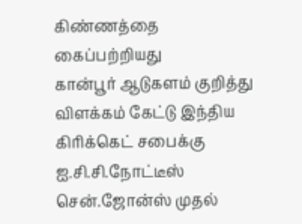கிண்ணத்தை கைப்பற்றியது
கான்பூர் ஆடுகளம் குறித்து விளக்கம் கேட்டு இந்திய கிரிக்கெட் சபைக்கு ஐ.சி.சி.நோட்டீஸ்
சென்.ஜோன்ஸ் முதல்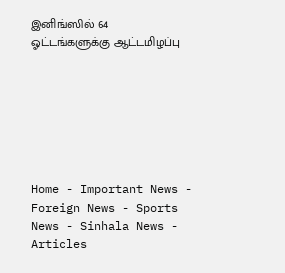இனிங்ஸில் 64 ஓட்டங்களுக்கு ஆட்டமிழப்பு







Home - Important News - Foreign News - Sports News - Sinhala News - Articles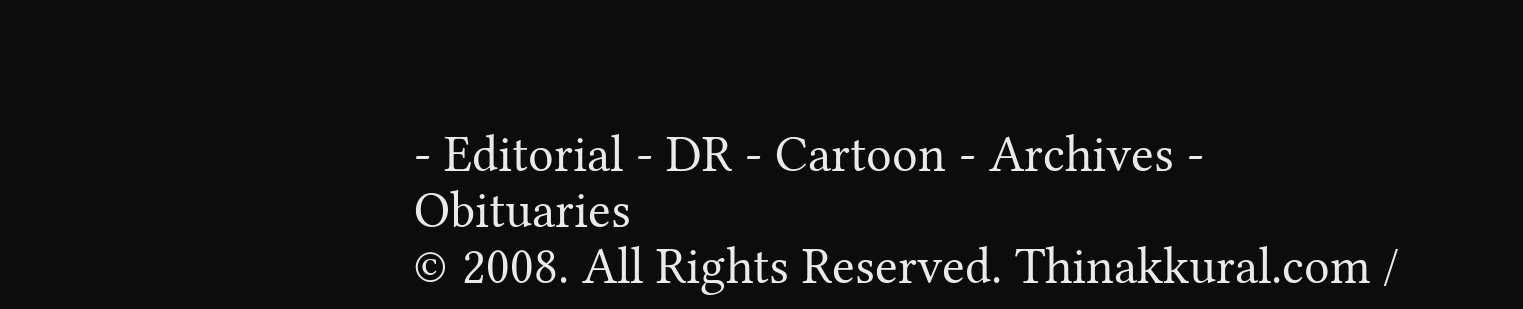- Editorial - DR - Cartoon - Archives - Obituaries
© 2008. All Rights Reserved. Thinakkural.com /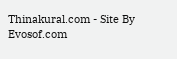Thinakural.com - Site By Evosof.com